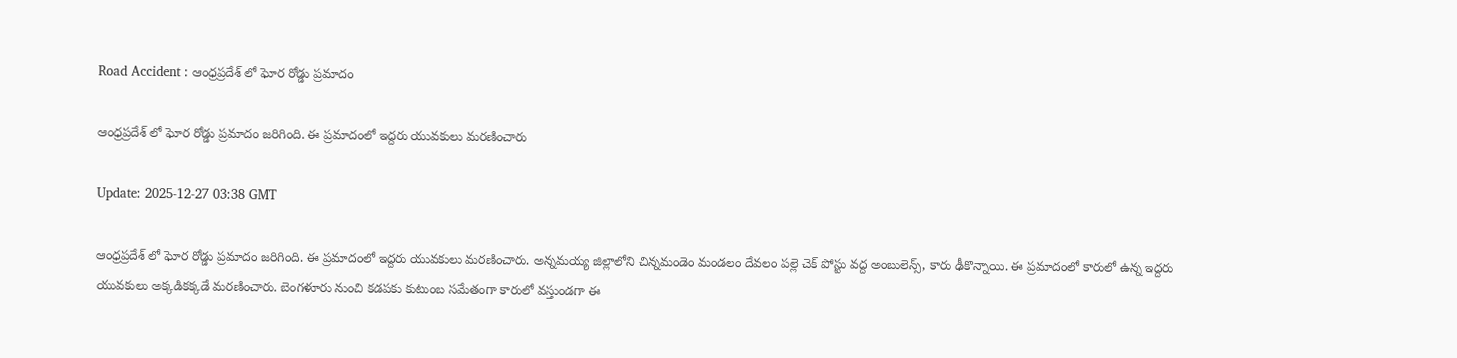Road Accident : ఆంధ్రప్రదేశ్ లో ఘోర రోడ్డు ప్రమాదం

ఆంధ్రప్రదేశ్ లో ఘోర రోడ్డు ప్రమాదం జరిగింది. ఈ ప్రమాదంలో ఇద్దరు యువకులు మరణించారు

Update: 2025-12-27 03:38 GMT

ఆంధ్రప్రదేశ్ లో ఘోర రోడ్డు ప్రమాదం జరిగింది. ఈ ప్రమాదంలో ఇద్దరు యువకులు మరణించారు. అన్నమయ్య జిల్లాలోని చిన్నమండెం మండలం దేవలం పల్లె చెక్ పోస్టు వద్ద అంబులెన్స్, కారు ఢీకొన్నాయి. ఈ ప్రమాదంలో కారులో ఉన్న ఇద్దరు యువకులు అక్కడికక్కడే మరణించారు. బెంగళూరు నుంచి కడపకు కుటుంబ సమేతంగా కారులో వస్తుండగా ఈ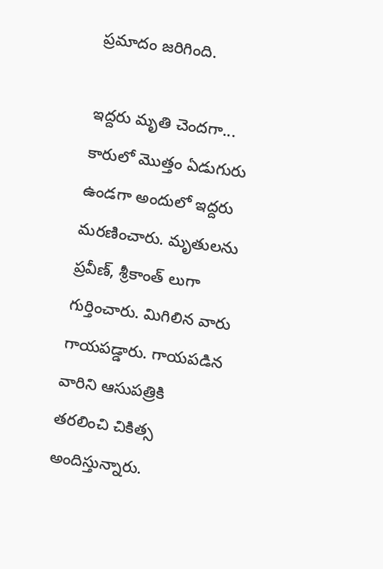ప్రమాదం జరిగింది.

ఇద్దరు మృతి చెందగా...
కారులో మొత్తం ఏడుగురు ఉండగా అందులో ఇద్దరు మరణించారు. మృతులను ప్రవీణ్, శ్రీకాంత్ లుగా గుర్తించారు. మిగిలిన వారు గాయపడ్డారు. గాయపడిన వారిని ఆసుపత్రికి తరలించి చికిత్స అందిస్తున్నారు.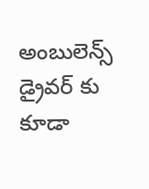అంబులెన్స్ డ్రైవర్ కు కూడా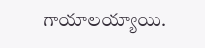గాయాలయ్యాయి.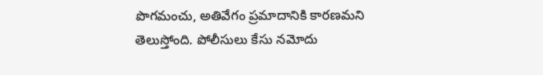పొగమంచు, అతివేగం ప్రమాదానికి కారణమని తెలుస్తోంది. పోలీసులు కేసు నమోదు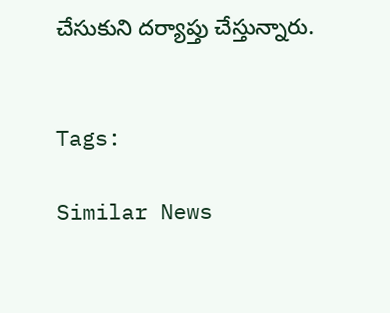చేసుకుని దర్యాప్తు చేస్తున్నారు.


Tags:

Similar News